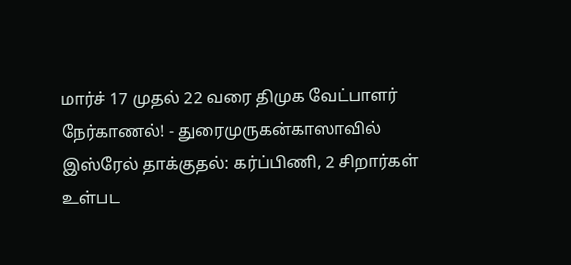மார்ச் 17 முதல் 22 வரை திமுக வேட்பாளர் நேர்காணல்! - துரைமுருகன்காஸாவில் இஸ்ரேல் தாக்குதல்: கர்ப்பிணி, 2 சிறார்கள் உள்பட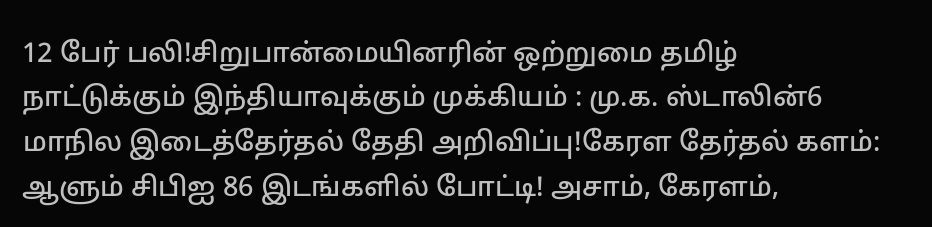12 பேர் பலி!சிறுபான்மையினரின் ஒற்றுமை தமிழ் நாட்டுக்கும் இந்தியாவுக்கும் முக்கியம் : மு.க. ஸ்டாலின்6 மாநில இடைத்தேர்தல் தேதி அறிவிப்பு!கேரள தேர்தல் களம்: ஆளும் சிபிஐ 86 இடங்களில் போட்டி! அசாம், கேரளம்,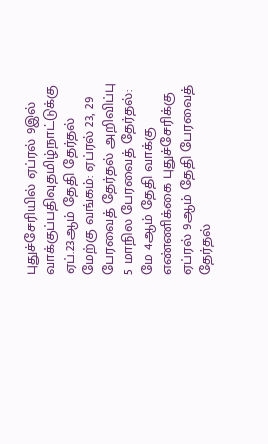புதுச்சேரியில் ஏப்ரல் 9இல் வாக்குப்பதிவுதமிழ்நாட்டுக்கு ஏப்.23ஆம் தேதி தேர்தல் மேற்கு வங்கம்: ஏப்ரல் 23, 29 பேரவைத் தேர்தல் அறிவிப்பு 5 மாநில பேரவைத் தேர்தல்: மே 4ஆம் தேதி வாக்கு எண்ணிக்கை புதுச்சேரிக்கு ஏப்ரல் 9ஆம் தேதி பேரவைத் தேர்தல்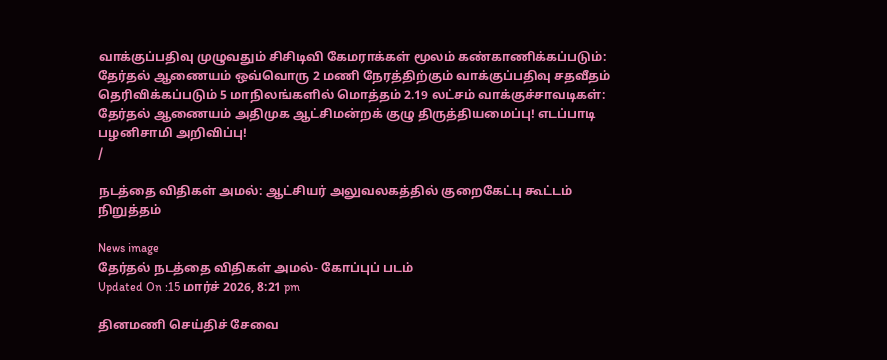வாக்குப்பதிவு முழுவதும் சிசிடிவி கேமராக்கள் மூலம் கண்காணிக்கப்படும்: தேர்தல் ஆணையம் ஒவ்வொரு 2 மணி நேரத்திற்கும் வாக்குப்பதிவு சதவீதம் தெரிவிக்கப்படும் 5 மாநிலங்களில் மொத்தம் 2.19 லட்சம் வாக்குச்சாவடிகள்: தேர்தல் ஆணையம் அதிமுக ஆட்சிமன்றக் குழு திருத்தியமைப்பு! எடப்பாடி பழனிசாமி அறிவிப்பு!
/

நடத்தை விதிகள் அமல்: ஆட்சியர் அலுவலகத்தில் குறைகேட்பு கூட்டம் நிறுத்தம்

News image
தேர்தல் நடத்தை விதிகள் அமல்- கோப்புப் படம்
Updated On :15 மார்ச் 2026, 8:21 pm

தினமணி செய்திச் சேவை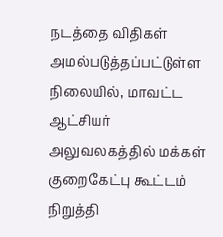நடத்தை விதிகள் அமல்படுத்தப்பட்டுள்ள நிலையில், மாவட்ட ஆட்சியர் அலுவலகத்தில் மக்கள் குறைகேட்பு கூட்டம் நிறுத்தி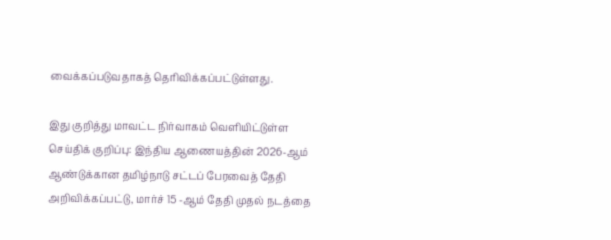வைக்கப்படுவதாகத் தெரிவிக்கப்பட்டுள்ளது.

இது குறித்து மாவட்ட நிர்வாகம் வெளியிட்டுள்ள செய்திக் குறிப்பு: இந்திய ஆணையத்தின் 2026-ஆம் ஆண்டுக்கான தமிழ்நாடு சட்டப் பேரவைத் தேதி அறிவிக்கப்பட்டு, மார்ச் 15 -ஆம் தேதி முதல் நடத்தை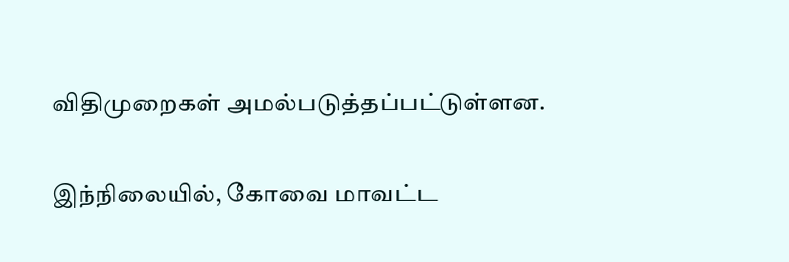விதிமுறைகள் அமல்படுத்தப்பட்டுள்ளன.

இந்நிலையில், கோவை மாவட்ட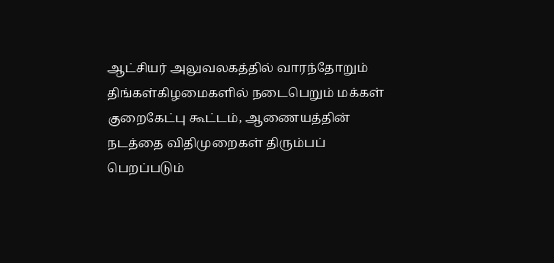ஆட்சியர் அலுவலகத்தில் வாரந்தோறும் திங்கள்கிழமைகளில் நடைபெறும் மக்கள் குறைகேட்பு கூட்டம், ஆணையத்தின் நடத்தை விதிமுறைகள் திரும்பப் பெறப்படும்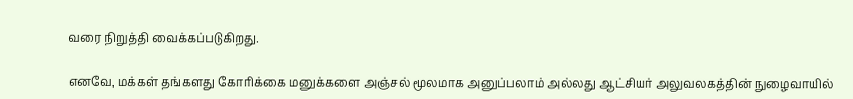வரை நிறுத்தி வைக்கப்படுகிறது.

எனவே, மக்கள் தங்களது கோரிக்கை மனுக்களை அஞ்சல் மூலமாக அனுப்பலாம் அல்லது ஆட்சியர் அலுவலகத்தின் நுழைவாயில்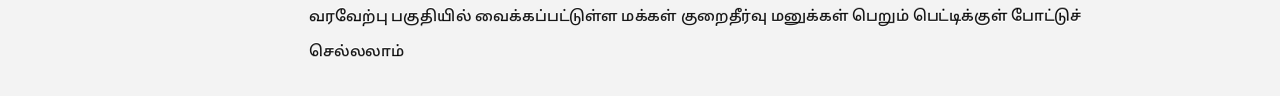வரவேற்பு பகுதியில் வைக்கப்பட்டுள்ள மக்கள் குறைதீர்வு மனுக்கள் பெறும் பெட்டிக்குள் போட்டுச் செல்லலாம்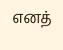எனத்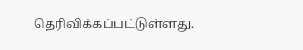தெரிவிக்கப்பட்டுள்ளது.